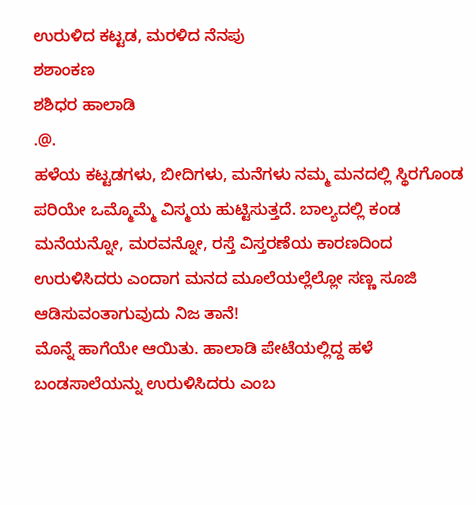ಉರುಳಿದ ಕಟ್ಟಡ, ಮರಳಿದ ನೆನಪು
ಶಶಾಂಕಣ
ಶಶಿಧರ ಹಾಲಾಡಿ
.@.
ಹಳೆಯ ಕಟ್ಟಡಗಳು, ಬೀದಿಗಳು, ಮನೆಗಳು ನಮ್ಮ ಮನದಲ್ಲಿ ಸ್ಥಿರಗೊಂಡ ಪರಿಯೇ ಒಮ್ಮೊಮ್ಮೆ ವಿಸ್ಮಯ ಹುಟ್ಟಿಸುತ್ತದೆ. ಬಾಲ್ಯದಲ್ಲಿ ಕಂಡ ಮನೆಯನ್ನೋ, ಮರವನ್ನೋ, ರಸ್ತೆ ವಿಸ್ತರಣೆಯ ಕಾರಣದಿಂದ ಉರುಳಿಸಿದರು ಎಂದಾಗ ಮನದ ಮೂಲೆಯಲ್ಲೆಲ್ಲೋ ಸಣ್ಣ ಸೂಜಿ ಆಡಿಸುವಂತಾಗುವುದು ನಿಜ ತಾನೆ!
ಮೊನ್ನೆ ಹಾಗೆಯೇ ಆಯಿತು. ಹಾಲಾಡಿ ಪೇಟೆಯಲ್ಲಿದ್ದ ಹಳೆ ಬಂಡಸಾಲೆಯನ್ನು ಉರುಳಿಸಿದರು ಎಂಬ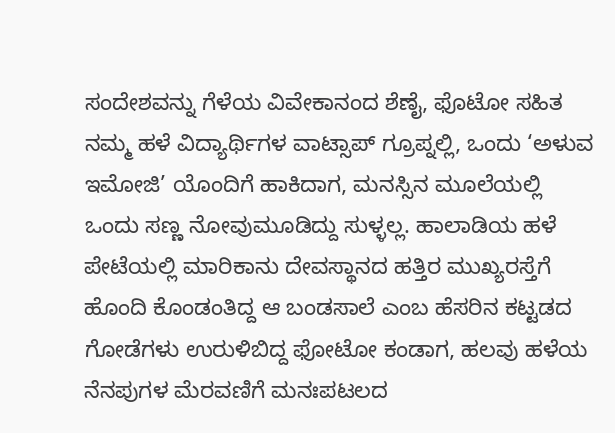ಸಂದೇಶವನ್ನು ಗೆಳೆಯ ವಿವೇಕಾನಂದ ಶೆಣೈ, ಫೊಟೋ ಸಹಿತ ನಮ್ಮ ಹಳೆ ವಿದ್ಯಾರ್ಥಿಗಳ ವಾಟ್ಸಾಪ್ ಗ್ರೂಪ್ನಲ್ಲಿ, ಒಂದು ‘ಅಳುವ ಇಮೋಜಿ’ ಯೊಂದಿಗೆ ಹಾಕಿದಾಗ, ಮನಸ್ಸಿನ ಮೂಲೆಯಲ್ಲಿ ಒಂದು ಸಣ್ಣ ನೋವುಮೂಡಿದ್ದು ಸುಳ್ಳಲ್ಲ. ಹಾಲಾಡಿಯ ಹಳೆ ಪೇಟೆಯಲ್ಲಿ ಮಾರಿಕಾನು ದೇವಸ್ಥಾನದ ಹತ್ತಿರ ಮುಖ್ಯರಸ್ತೆಗೆ ಹೊಂದಿ ಕೊಂಡಂತಿದ್ದ ಆ ಬಂಡಸಾಲೆ ಎಂಬ ಹೆಸರಿನ ಕಟ್ಟಡದ ಗೋಡೆಗಳು ಉರುಳಿಬಿದ್ದ ಫೋಟೋ ಕಂಡಾಗ, ಹಲವು ಹಳೆಯ ನೆನಪುಗಳ ಮೆರವಣಿಗೆ ಮನಃಪಟಲದ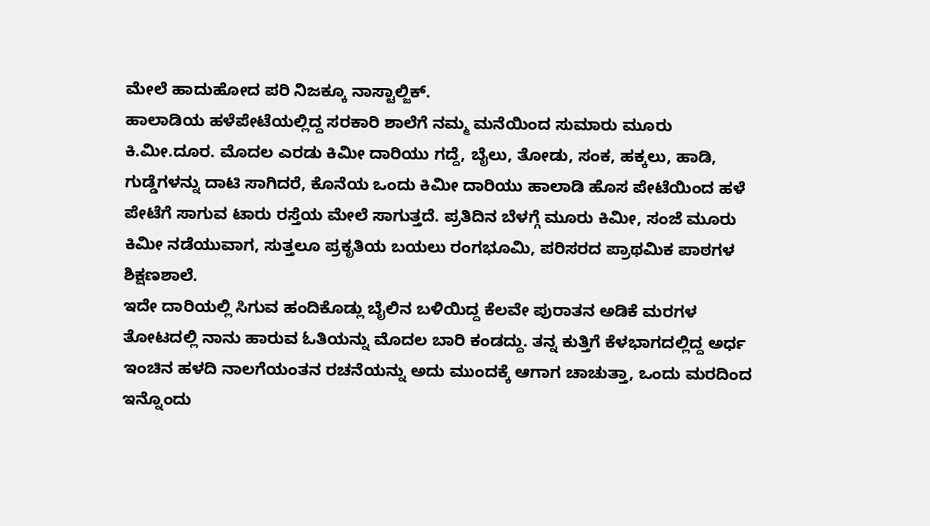ಮೇಲೆ ಹಾದುಹೋದ ಪರಿ ನಿಜಕ್ಕೂ ನಾಸ್ಟಾಲ್ಜಿಕ್.
ಹಾಲಾಡಿಯ ಹಳೆಪೇಟೆಯಲ್ಲಿದ್ದ ಸರಕಾರಿ ಶಾಲೆಗೆ ನಮ್ಮ ಮನೆಯಿಂದ ಸುಮಾರು ಮೂರು ಕಿ.ಮೀ.ದೂರ. ಮೊದಲ ಎರಡು ಕಿಮೀ ದಾರಿಯು ಗದ್ದೆ, ಬೈಲು, ತೋಡು, ಸಂಕ, ಹಕ್ಕಲು, ಹಾಡಿ, ಗುಡ್ಡೆಗಳನ್ನು ದಾಟಿ ಸಾಗಿದರೆ, ಕೊನೆಯ ಒಂದು ಕಿಮೀ ದಾರಿಯು ಹಾಲಾಡಿ ಹೊಸ ಪೇಟೆಯಿಂದ ಹಳೆ ಪೇಟೆಗೆ ಸಾಗುವ ಟಾರು ರಸ್ತೆಯ ಮೇಲೆ ಸಾಗುತ್ತದೆ. ಪ್ರತಿದಿನ ಬೆಳಗ್ಗೆ ಮೂರು ಕಿಮೀ, ಸಂಜೆ ಮೂರು ಕಿಮೀ ನಡೆಯುವಾಗ, ಸುತ್ತಲೂ ಪ್ರಕೃತಿಯ ಬಯಲು ರಂಗಭೂಮಿ, ಪರಿಸರದ ಪ್ರಾಥಮಿಕ ಪಾಠಗಳ ಶಿಕ್ಷಣಶಾಲೆ.
ಇದೇ ದಾರಿಯಲ್ಲಿ ಸಿಗುವ ಹಂದಿಕೊಡ್ಲು ಬೈಲಿನ ಬಳಿಯಿದ್ದ ಕೆಲವೇ ಪುರಾತನ ಅಡಿಕೆ ಮರಗಳ ತೋಟದಲ್ಲಿ ನಾನು ಹಾರುವ ಓತಿಯನ್ನು ಮೊದಲ ಬಾರಿ ಕಂಡದ್ದು. ತನ್ನ ಕುತ್ತಿಗೆ ಕೆಳಭಾಗದಲ್ಲಿದ್ದ ಅರ್ಧ ಇಂಚಿನ ಹಳದಿ ನಾಲಗೆಯಂತನ ರಚನೆಯನ್ನು ಅದು ಮುಂದಕ್ಕೆ ಆಗಾಗ ಚಾಚುತ್ತಾ, ಒಂದು ಮರದಿಂದ ಇನ್ನೊಂದು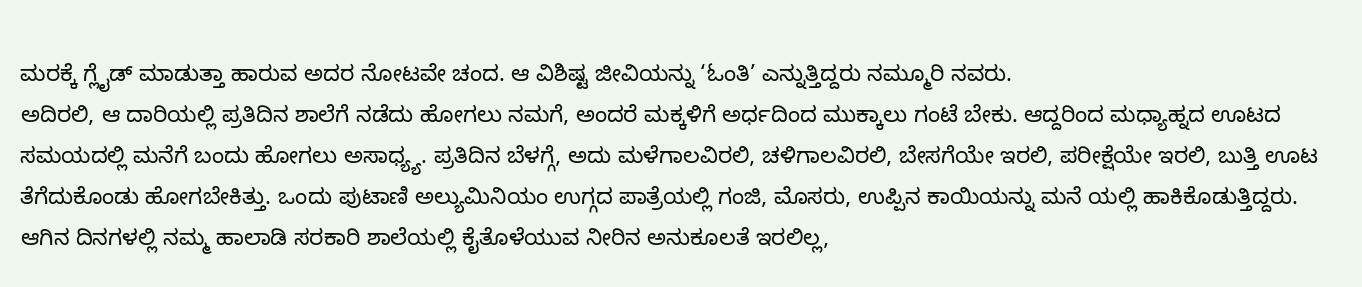ಮರಕ್ಕೆ ಗ್ಲೈಡ್ ಮಾಡುತ್ತಾ ಹಾರುವ ಅದರ ನೋಟವೇ ಚಂದ. ಆ ವಿಶಿಷ್ಟ ಜೀವಿಯನ್ನು ‘ಓಂತಿ’ ಎನ್ನುತ್ತಿದ್ದರು ನಮ್ಮೂರಿ ನವರು.
ಅದಿರಲಿ, ಆ ದಾರಿಯಲ್ಲಿ ಪ್ರತಿದಿನ ಶಾಲೆಗೆ ನಡೆದು ಹೋಗಲು ನಮಗೆ, ಅಂದರೆ ಮಕ್ಕಳಿಗೆ ಅರ್ಧದಿಂದ ಮುಕ್ಕಾಲು ಗಂಟೆ ಬೇಕು. ಆದ್ದರಿಂದ ಮಧ್ಯಾಹ್ನದ ಊಟದ ಸಮಯದಲ್ಲಿ ಮನೆಗೆ ಬಂದು ಹೋಗಲು ಅಸಾಧ್ಯ್ಯ. ಪ್ರತಿದಿನ ಬೆಳಗ್ಗೆ, ಅದು ಮಳೆಗಾಲವಿರಲಿ, ಚಳಿಗಾಲವಿರಲಿ, ಬೇಸಗೆಯೇ ಇರಲಿ, ಪರೀಕ್ಷೆಯೇ ಇರಲಿ, ಬುತ್ತಿ ಊಟ ತೆಗೆದುಕೊಂಡು ಹೋಗಬೇಕಿತ್ತು. ಒಂದು ಪುಟಾಣಿ ಅಲ್ಯುಮಿನಿಯಂ ಉಗ್ಗದ ಪಾತ್ರೆಯಲ್ಲಿ ಗಂಜಿ, ಮೊಸರು, ಉಪ್ಪಿನ ಕಾಯಿಯನ್ನು ಮನೆ ಯಲ್ಲಿ ಹಾಕಿಕೊಡುತ್ತಿದ್ದರು. ಆಗಿನ ದಿನಗಳಲ್ಲಿ ನಮ್ಮ ಹಾಲಾಡಿ ಸರಕಾರಿ ಶಾಲೆಯಲ್ಲಿ ಕೈತೊಳೆಯುವ ನೀರಿನ ಅನುಕೂಲತೆ ಇರಲಿಲ್ಲ,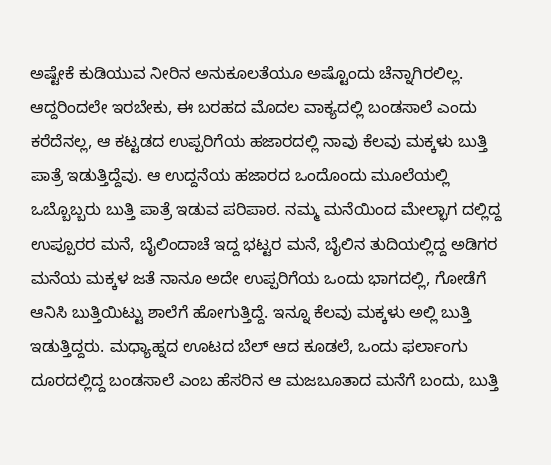ಅಷ್ಟೇಕೆ ಕುಡಿಯುವ ನೀರಿನ ಅನುಕೂಲತೆಯೂ ಅಷ್ಟೊಂದು ಚೆನ್ನಾಗಿರಲಿಲ್ಲ.
ಆದ್ದರಿಂದಲೇ ಇರಬೇಕು, ಈ ಬರಹದ ಮೊದಲ ವಾಕ್ಯದಲ್ಲಿ ಬಂಡಸಾಲೆ ಎಂದು ಕರೆದೆನಲ್ಲ, ಆ ಕಟ್ಟಡದ ಉಪ್ಪರಿಗೆಯ ಹಜಾರದಲ್ಲಿ ನಾವು ಕೆಲವು ಮಕ್ಕಳು ಬುತ್ತಿ ಪಾತ್ರೆ ಇಡುತ್ತಿದ್ದೆವು. ಆ ಉದ್ದನೆಯ ಹಜಾರದ ಒಂದೊಂದು ಮೂಲೆಯಲ್ಲಿ ಒಬ್ಬೊಬ್ಬರು ಬುತ್ತಿ ಪಾತ್ರೆ ಇಡುವ ಪರಿಪಾಠ. ನಮ್ಮ ಮನೆಯಿಂದ ಮೇಲ್ಭಾಗ ದಲ್ಲಿದ್ದ ಉಪ್ಪೂರರ ಮನೆ, ಬೈಲಿಂದಾಚೆ ಇದ್ದ ಭಟ್ಟರ ಮನೆ, ಬೈಲಿನ ತುದಿಯಲ್ಲಿದ್ದ ಅಡಿಗರ ಮನೆಯ ಮಕ್ಕಳ ಜತೆ ನಾನೂ ಅದೇ ಉಪ್ಪರಿಗೆಯ ಒಂದು ಭಾಗದಲ್ಲಿ, ಗೋಡೆಗೆ ಆನಿಸಿ ಬುತ್ತಿಯಿಟ್ಟು ಶಾಲೆಗೆ ಹೋಗುತ್ತಿದ್ದೆ. ಇನ್ನೂ ಕೆಲವು ಮಕ್ಕಳು ಅಲ್ಲಿ ಬುತ್ತಿ ಇಡುತ್ತಿದ್ದರು. ಮಧ್ಯಾಹ್ನದ ಊಟದ ಬೆಲ್ ಆದ ಕೂಡಲೆ, ಒಂದು ಫರ್ಲಾಂಗು ದೂರದಲ್ಲಿದ್ದ ಬಂಡಸಾಲೆ ಎಂಬ ಹೆಸರಿನ ಆ ಮಜಬೂತಾದ ಮನೆಗೆ ಬಂದು, ಬುತ್ತಿ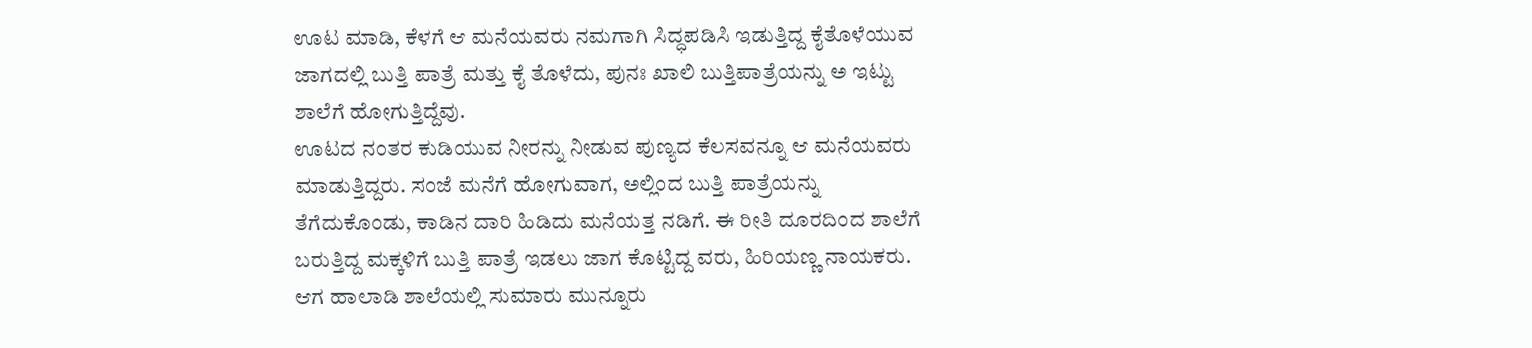ಊಟ ಮಾಡಿ, ಕೆಳಗೆ ಆ ಮನೆಯವರು ನಮಗಾಗಿ ಸಿದ್ಧಪಡಿಸಿ ಇಡುತ್ತಿದ್ದ ಕೈತೊಳೆಯುವ ಜಾಗದಲ್ಲಿ ಬುತ್ತಿ ಪಾತ್ರೆ ಮತ್ತು ಕೈ ತೊಳೆದು, ಪುನಃ ಖಾಲಿ ಬುತ್ತಿಪಾತ್ರೆಯನ್ನು ಅ ಇಟ್ಟು ಶಾಲೆಗೆ ಹೋಗುತ್ತಿದ್ದೆವು.
ಊಟದ ನಂತರ ಕುಡಿಯುವ ನೀರನ್ನು ನೀಡುವ ಪುಣ್ಯದ ಕೆಲಸವನ್ನೂ ಆ ಮನೆಯವರು ಮಾಡುತ್ತಿದ್ದರು. ಸಂಜೆ ಮನೆಗೆ ಹೋಗುವಾಗ, ಅಲ್ಲಿಂದ ಬುತ್ತಿ ಪಾತ್ರೆಯನ್ನು ತೆಗೆದುಕೊಂಡು, ಕಾಡಿನ ದಾರಿ ಹಿಡಿದು ಮನೆಯತ್ತ ನಡಿಗೆ. ಈ ರೀತಿ ದೂರದಿಂದ ಶಾಲೆಗೆ ಬರುತ್ತಿದ್ದ ಮಕ್ಕಳಿಗೆ ಬುತ್ತಿ ಪಾತ್ರೆ ಇಡಲು ಜಾಗ ಕೊಟ್ಟಿದ್ದ ವರು, ಹಿರಿಯಣ್ಣ ನಾಯಕರು. ಆಗ ಹಾಲಾಡಿ ಶಾಲೆಯಲ್ಲಿ ಸುಮಾರು ಮುನ್ನೂರು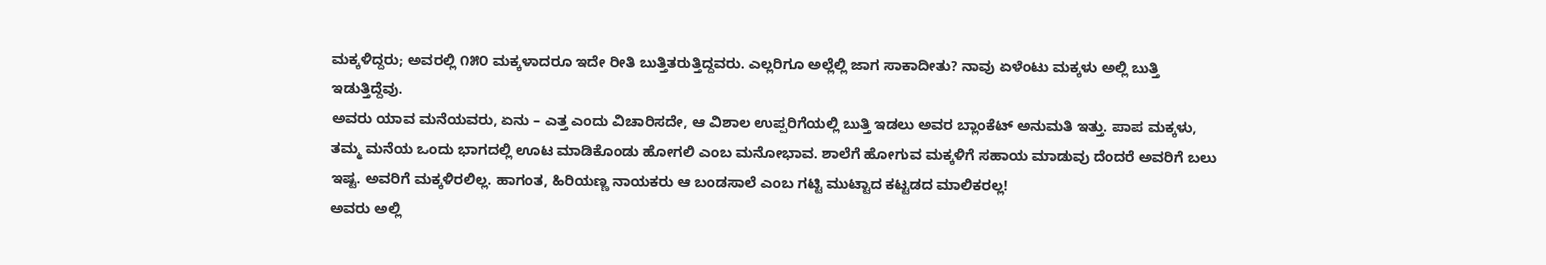ಮಕ್ಕಳಿದ್ದರು; ಅವರಲ್ಲಿ ೧೫೦ ಮಕ್ಕಳಾದರೂ ಇದೇ ರೀತಿ ಬುತ್ತಿತರುತ್ತಿದ್ದವರು. ಎಲ್ಲರಿಗೂ ಅಲ್ಲೆಲ್ಲಿ ಜಾಗ ಸಾಕಾದೀತು? ನಾವು ಏಳೆಂಟು ಮಕ್ಕಳು ಅಲ್ಲಿ ಬುತ್ತಿ ಇಡುತ್ತಿದ್ದೆವು.
ಅವರು ಯಾವ ಮನೆಯವರು, ಏನು – ಎತ್ತ ಎಂದು ವಿಚಾರಿಸದೇ, ಆ ವಿಶಾಲ ಉಪ್ಪರಿಗೆಯಲ್ಲಿ ಬುತ್ತಿ ಇಡಲು ಅವರ ಬ್ಲಾಂಕೆಟ್ ಅನುಮತಿ ಇತ್ತು. ಪಾಪ ಮಕ್ಕಳು, ತಮ್ಮ ಮನೆಯ ಒಂದು ಭಾಗದಲ್ಲಿ ಊಟ ಮಾಡಿಕೊಂಡು ಹೋಗಲಿ ಎಂಬ ಮನೋಭಾವ. ಶಾಲೆಗೆ ಹೋಗುವ ಮಕ್ಕಳಿಗೆ ಸಹಾಯ ಮಾಡುವು ದೆಂದರೆ ಅವರಿಗೆ ಬಲು ಇಷ್ಟ. ಅವರಿಗೆ ಮಕ್ಕಳಿರಲಿಲ್ಲ. ಹಾಗಂತ, ಹಿರಿಯಣ್ಣ ನಾಯಕರು ಆ ಬಂಡಸಾಲೆ ಎಂಬ ಗಟ್ಟಿ ಮುಟ್ಟಾದ ಕಟ್ಟಡದ ಮಾಲಿಕರಲ್ಲ!
ಅವರು ಅಲ್ಲಿ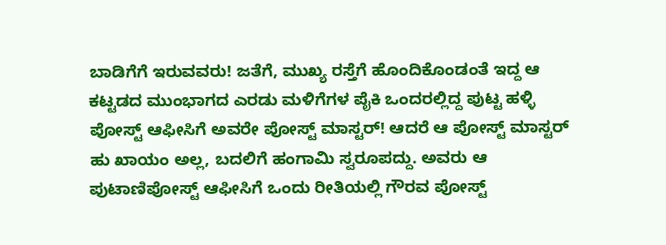ಬಾಡಿಗೆಗೆ ಇರುವವರು! ಜತೆಗೆ, ಮುಖ್ಯ ರಸ್ತೆಗೆ ಹೊಂದಿಕೊಂಡಂತೆ ಇದ್ದ ಆ ಕಟ್ಟಡದ ಮುಂಭಾಗದ ಎರಡು ಮಳಿಗೆಗಳ ಪೈಕಿ ಒಂದರಲ್ಲಿದ್ದ ಪುಟ್ಟ ಹಳ್ಳಿ ಪೋಸ್ಟ್ ಆಫೀಸಿಗೆ ಅವರೇ ಪೋಸ್ಟ್ ಮಾಸ್ಟರ್! ಆದರೆ ಆ ಪೋಸ್ಟ್ ಮಾಸ್ಟರ್ ಹು ಖಾಯಂ ಅಲ್ಲ, ಬದಲಿಗೆ ಹಂಗಾಮಿ ಸ್ವರೂಪದ್ದು. ಅವರು ಆ ಪುಟಾಣಿಪೋಸ್ಟ್ ಆಫೀಸಿಗೆ ಒಂದು ರೀತಿಯಲ್ಲಿ ಗೌರವ ಪೋಸ್ಟ್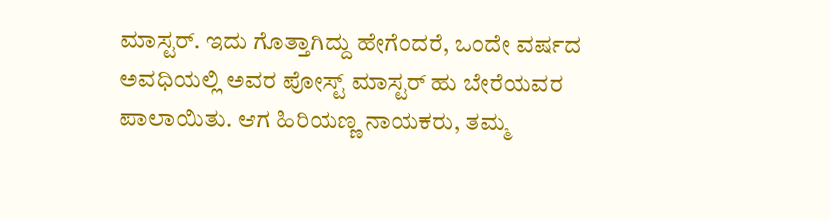ಮಾಸ್ಟರ್. ಇದು ಗೊತ್ತಾಗಿದ್ದು ಹೇಗೆಂದರೆ, ಒಂದೇ ವರ್ಷದ ಅವಧಿಯಲ್ಲಿ ಅವರ ಪೋಸ್ಟ್ ಮಾಸ್ಟರ್ ಹು ಬೇರೆಯವರ ಪಾಲಾಯಿತು. ಆಗ ಹಿರಿಯಣ್ಣ ನಾಯಕರು, ತಮ್ಮ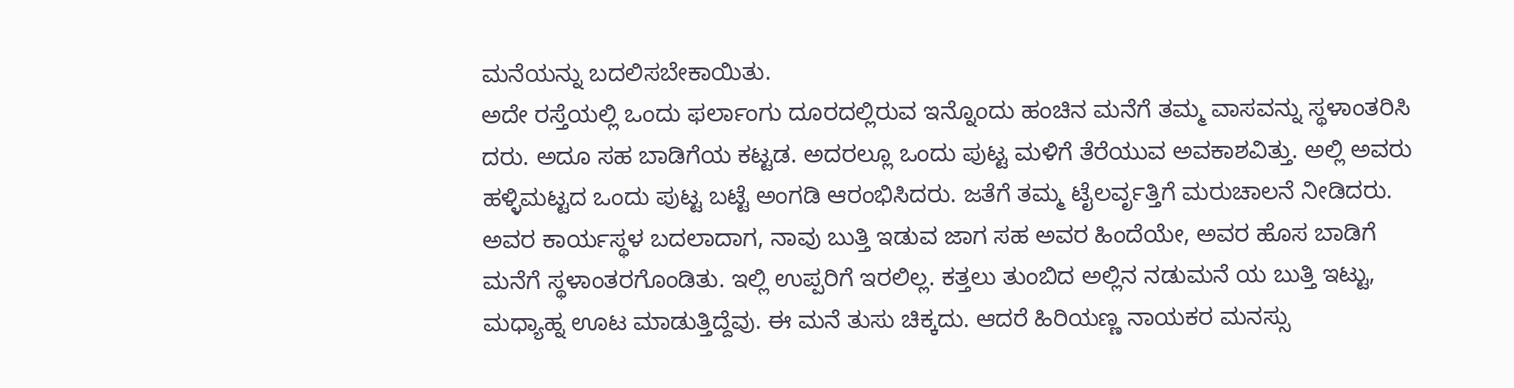ಮನೆಯನ್ನು ಬದಲಿಸಬೇಕಾಯಿತು.
ಅದೇ ರಸ್ತೆಯಲ್ಲಿ ಒಂದು ಫರ್ಲಾಂಗು ದೂರದಲ್ಲಿರುವ ಇನ್ನೊಂದು ಹಂಚಿನ ಮನೆಗೆ ತಮ್ಮ ವಾಸವನ್ನು ಸ್ಥಳಾಂತರಿಸಿ ದರು. ಅದೂ ಸಹ ಬಾಡಿಗೆಯ ಕಟ್ಟಡ. ಅದರಲ್ಲೂ ಒಂದು ಪುಟ್ಟ ಮಳಿಗೆ ತೆರೆಯುವ ಅವಕಾಶವಿತ್ತು. ಅಲ್ಲಿ ಅವರು ಹಳ್ಳಿಮಟ್ಟದ ಒಂದು ಪುಟ್ಟ ಬಟ್ಟೆ ಅಂಗಡಿ ಆರಂಭಿಸಿದರು. ಜತೆಗೆ ತಮ್ಮ ಟೈಲರ್ವೃತ್ತಿಗೆ ಮರುಚಾಲನೆ ನೀಡಿದರು. ಅವರ ಕಾರ್ಯಸ್ಥಳ ಬದಲಾದಾಗ, ನಾವು ಬುತ್ತಿ ಇಡುವ ಜಾಗ ಸಹ ಅವರ ಹಿಂದೆಯೇ, ಅವರ ಹೊಸ ಬಾಡಿಗೆ ಮನೆಗೆ ಸ್ಥಳಾಂತರಗೊಂಡಿತು. ಇಲ್ಲಿ ಉಪ್ಪರಿಗೆ ಇರಲಿಲ್ಲ. ಕತ್ತಲು ತುಂಬಿದ ಅಲ್ಲಿನ ನಡುಮನೆ ಯ ಬುತ್ತಿ ಇಟ್ಟು, ಮಧ್ಯಾಹ್ನ ಊಟ ಮಾಡುತ್ತಿದ್ದೆವು. ಈ ಮನೆ ತುಸು ಚಿಕ್ಕದು. ಆದರೆ ಹಿರಿಯಣ್ಣ ನಾಯಕರ ಮನಸ್ಸು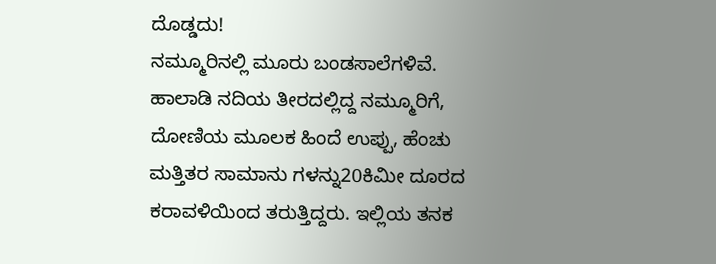ದೊಡ್ಡದು!
ನಮ್ಮೂರಿನಲ್ಲಿ ಮೂರು ಬಂಡಸಾಲೆಗಳಿವೆ. ಹಾಲಾಡಿ ನದಿಯ ತೀರದಲ್ಲಿದ್ದ ನಮ್ಮೂರಿಗೆ, ದೋಣಿಯ ಮೂಲಕ ಹಿಂದೆ ಉಪ್ಪು, ಹೆಂಚು ಮತ್ತಿತರ ಸಾಮಾನು ಗಳನ್ನು20ಕಿಮೀ ದೂರದ ಕರಾವಳಿಯಿಂದ ತರುತ್ತಿದ್ದರು. ಇಲ್ಲಿಯ ತನಕ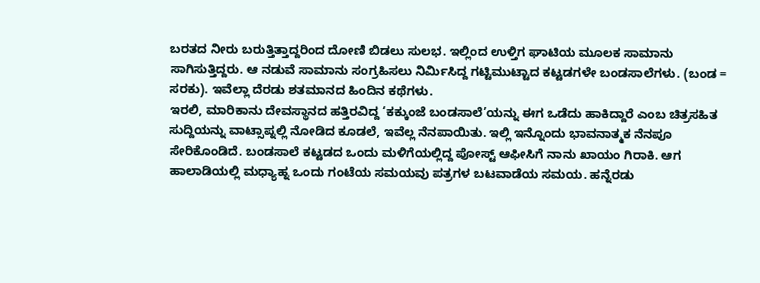ಬರತದ ನೀರು ಬರುತ್ತಿತ್ತಾದ್ದರಿಂದ ದೋಣಿ ಬಿಡಲು ಸುಲಭ. ಇಲ್ಲಿಂದ ಉಳ್ತಿಗ ಘಾಟಿಯ ಮೂಲಕ ಸಾಮಾನು ಸಾಗಿಸುತ್ತಿದ್ದರು. ಆ ನಡುವೆ ಸಾಮಾನು ಸಂಗ್ರಹಿಸಲು ನಿರ್ಮಿಸಿದ್ದ ಗಟ್ಟಿಮುಟ್ಟಾದ ಕಟ್ಟಡಗಳೇ ಬಂಡಸಾಲೆಗಳು. (ಬಂಡ = ಸರಕು). ಇವೆಲ್ಲಾ ದೆರಡು ಶತಮಾನದ ಹಿಂದಿನ ಕಥೆಗಳು.
ಇರಲಿ, ಮಾರಿಕಾನು ದೇವಸ್ಥಾನದ ಹತ್ತಿರವಿದ್ದ ‘ಕಕ್ಕುಂಜೆ ಬಂಡಸಾಲೆ’ಯನ್ನು ಈಗ ಒಡೆದು ಹಾಕಿದ್ದಾರೆ ಎಂಬ ಚಿತ್ರಸಹಿತ ಸುದ್ದಿಯನ್ನು ವಾಟ್ಸಾಪ್ನಲ್ಲಿ ನೋಡಿದ ಕೂಡಲೆ, ಇವೆಲ್ಲ ನೆನಪಾಯಿತು. ಇಲ್ಲಿ ಇನ್ನೊಂದು ಭಾವನಾತ್ಮಕ ನೆನಪೂ ಸೇರಿಕೊಂಡಿದೆ. ಬಂಡಸಾಲೆ ಕಟ್ಟಡದ ಒಂದು ಮಳಿಗೆಯಲ್ಲಿದ್ದ ಪೋಸ್ಟ್ ಆಫೀಸಿಗೆ ನಾನು ಖಾಯಂ ಗಿರಾಕಿ. ಆಗ ಹಾಲಾಡಿಯಲ್ಲಿ ಮಧ್ಯಾಹ್ನ ಒಂದು ಗಂಟೆಯ ಸಮಯವು ಪತ್ರಗಳ ಬಟವಾಡೆಯ ಸಮಯ. ಹನ್ನೆರಡು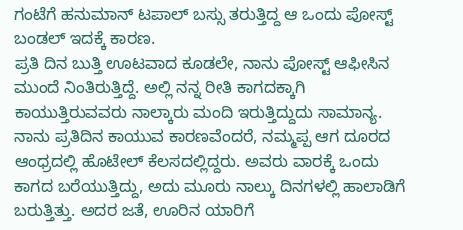ಗಂಟೆಗೆ ಹನುಮಾನ್ ಟಪಾಲ್ ಬಸ್ಸು ತರುತ್ತಿದ್ದ ಆ ಒಂದು ಪೋಸ್ಟ್ ಬಂಡಲ್ ಇದಕ್ಕೆ ಕಾರಣ.
ಪ್ರತಿ ದಿನ ಬುತ್ತಿ ಊಟವಾದ ಕೂಡಲೇ, ನಾನು ಪೋಸ್ಟ್ ಆಫೀಸಿನ ಮುಂದೆ ನಿಂತಿರುತ್ತಿದ್ದೆ. ಅಲ್ಲಿ ನನ್ನ ರೀತಿ ಕಾಗದಕ್ಕಾಗಿ ಕಾಯುತ್ತಿರುವವರು ನಾಲ್ಕಾರು ಮಂದಿ ಇರುತ್ತಿದ್ದುದು ಸಾಮಾನ್ಯ. ನಾನು ಪ್ರತಿದಿನ ಕಾಯುವ ಕಾರಣವೆಂದರೆ, ನಮ್ಮಪ್ಪ ಆಗ ದೂರದ ಆಂಧ್ರದಲ್ಲಿ ಹೊಟೇಲ್ ಕೆಲಸದಲ್ಲಿದ್ದರು. ಅವರು ವಾರಕ್ಕೆ ಒಂದು ಕಾಗದ ಬರೆಯುತ್ತಿದ್ದು, ಅದು ಮೂರು ನಾಲ್ಕು ದಿನಗಳಲ್ಲಿ ಹಾಲಾಡಿಗೆ ಬರುತ್ತಿತ್ತು. ಅದರ ಜತೆ, ಊರಿನ ಯಾರಿಗೆ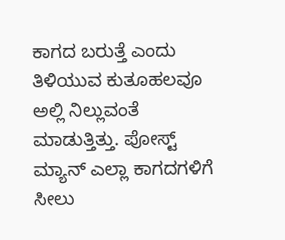ಕಾಗದ ಬರುತ್ತೆ ಎಂದು ತಿಳಿಯುವ ಕುತೂಹಲವೂ ಅಲ್ಲಿ ನಿಲ್ಲುವಂತೆ ಮಾಡುತ್ತಿತ್ತು. ಪೋಸ್ಟ್ ಮ್ಯಾನ್ ಎಲ್ಲಾ ಕಾಗದಗಳಿಗೆ ಸೀಲು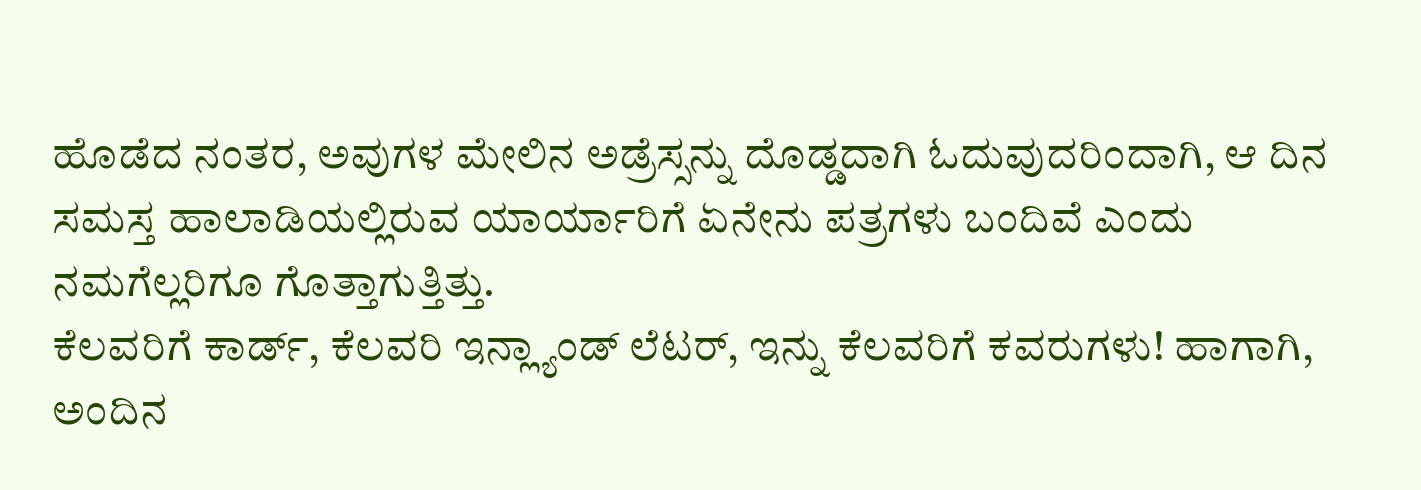ಹೊಡೆದ ನಂತರ, ಅವುಗಳ ಮೇಲಿನ ಅಡ್ರೆಸ್ಸನ್ನು ದೊಡ್ಡದಾಗಿ ಓದುವುದರಿಂದಾಗಿ, ಆ ದಿನ ಸಮಸ್ತ ಹಾಲಾಡಿಯಲ್ಲಿರುವ ಯಾರ್ಯಾರಿಗೆ ಏನೇನು ಪತ್ರಗಳು ಬಂದಿವೆ ಎಂದು ನಮಗೆಲ್ಲರಿಗೂ ಗೊತ್ತಾಗುತ್ತಿತ್ತು.
ಕೆಲವರಿಗೆ ಕಾರ್ಡ್, ಕೆಲವರಿ ಇನ್ಲ್ಯಾಂಡ್ ಲೆಟರ್, ಇನ್ನು ಕೆಲವರಿಗೆ ಕವರುಗಳು! ಹಾಗಾಗಿ, ಅಂದಿನ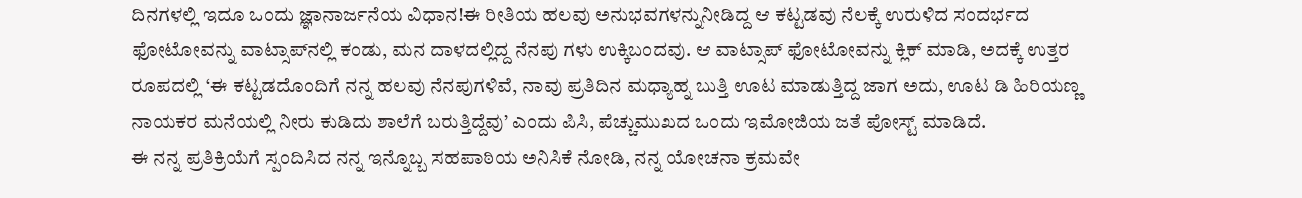ದಿನಗಳಲ್ಲಿ ಇದೂ ಒಂದು ಜ್ಞಾನಾರ್ಜನೆಯ ವಿಧಾನ!ಈ ರೀತಿಯ ಹಲವು ಅನುಭವಗಳನ್ನುನೀಡಿದ್ದ ಆ ಕಟ್ಟಡವು ನೆಲಕ್ಕೆ ಉರುಳಿದ ಸಂದರ್ಭದ ಫೋಟೋವನ್ನು ವಾಟ್ಸಾಪ್‌ನಲ್ಲಿ ಕಂಡು, ಮನ ದಾಳದಲ್ಲಿದ್ದ ನೆನಪು ಗಳು ಉಕ್ಕಿಬಂದವು. ಆ ವಾಟ್ಸಾಪ್ ಫೋಟೋವನ್ನು ಕ್ಲಿಕ್ ಮಾಡಿ, ಅದಕ್ಕೆ ಉತ್ತರ ರೂಪದಲ್ಲಿ ‘ಈ ಕಟ್ಟಡದೊಂದಿಗೆ ನನ್ನ ಹಲವು ನೆನಪುಗಳಿವೆ, ನಾವು ಪ್ರತಿದಿನ ಮಧ್ಯಾಹ್ನ ಬುತ್ತಿ ಊಟ ಮಾಡುತ್ತಿದ್ದ ಜಾಗ ಅದು, ಊಟ ಡಿ ಹಿರಿಯಣ್ಣ ನಾಯಕರ ಮನೆಯಲ್ಲಿ ನೀರು ಕುಡಿದು ಶಾಲೆಗೆ ಬರುತ್ತಿದ್ದೆವು’ ಎಂದು ಪಿಸಿ, ಪೆಚ್ಚುಮುಖದ ಒಂದು ಇಮೋಜಿಯ ಜತೆ ಪೋಸ್ಟ್ ಮಾಡಿದೆ.
ಈ ನನ್ನ ಪ್ರತಿಕ್ರಿಯೆಗೆ ಸ್ಪಂದಿಸಿದ ನನ್ನ ಇನ್ನೊಬ್ಬ ಸಹಪಾಠಿಯ ಅನಿಸಿಕೆ ನೋಡಿ, ನನ್ನ ಯೋಚನಾ ಕ್ರಮವೇ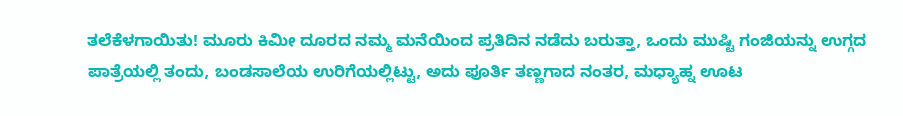ತಲೆಕೆಳಗಾಯಿತು! ಮೂರು ಕಿಮೀ ದೂರದ ನಮ್ಮ ಮನೆಯಿಂದ ಪ್ರತಿದಿನ ನಡೆದು ಬರುತ್ತಾ, ಒಂದು ಮುಷ್ಟಿ ಗಂಜಿಯನ್ನು ಉಗ್ಗದ ಪಾತ್ರೆಯಲ್ಲಿ ತಂದು, ಬಂಡಸಾಲೆಯ ಉರಿಗೆಯಲ್ಲಿಟ್ಟು, ಅದು ಪೂರ್ತಿ ತಣ್ಣಗಾದ ನಂತರ, ಮಧ್ಯಾಹ್ನ ಊಟ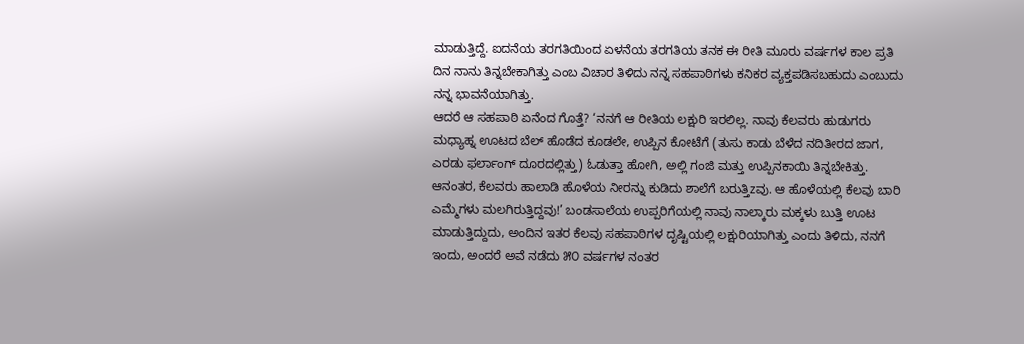ಮಾಡುತ್ತಿದ್ದೆ. ಐದನೆಯ ತರಗತಿಯಿಂದ ಏಳನೆಯ ತರಗತಿಯ ತನಕ ಈ ರೀತಿ ಮೂರು ವರ್ಷಗಳ ಕಾಲ ಪ್ರತಿ ದಿನ ನಾನು ತಿನ್ನಬೇಕಾಗಿತ್ತು ಎಂಬ ವಿಚಾರ ತಿಳಿದು ನನ್ನ ಸಹಪಾಠಿಗಳು ಕನಿಕರ ವ್ಯಕ್ತಪಡಿಸಬಹುದು ಎಂಬುದು ನನ್ನ ಭಾವನೆಯಾಗಿತ್ತು.
ಆದರೆ ಆ ಸಹಪಾಠಿ ಏನೆಂದ ಗೊತ್ತೆ? ‘ನನಗೆ ಆ ರೀತಿಯ ಲಕ್ಷುರಿ ಇರಲಿಲ್ಲ. ನಾವು ಕೆಲವರು ಹುಡುಗರು ಮಧ್ಯಾಹ್ನ ಊಟದ ಬೆಲ್ ಹೊಡೆದ ಕೂಡಲೇ, ಉಪ್ಪಿನ ಕೋಟೆಗೆ (ತುಸು ಕಾಡು ಬೆಳೆದ ನದಿತೀರದ ಜಾಗ, ಎರಡು ಫರ್ಲಾಂಗ್ ದೂರದಲ್ಲಿತ್ತು) ಓಡುತ್ತಾ ಹೋಗಿ, ಅಲ್ಲಿ ಗಂಜಿ ಮತ್ತು ಉಪ್ಪಿನಕಾಯಿ ತಿನ್ನಬೇಕಿತ್ತು. ಆನಂತರ, ಕೆಲವರು ಹಾಲಾಡಿ ಹೊಳೆಯ ನೀರನ್ನು ಕುಡಿದು ಶಾಲೆಗೆ ಬರುತ್ತಿzವು. ಆ ಹೊಳೆಯಲ್ಲಿ ಕೆಲವು ಬಾರಿ ಎಮ್ಮೆಗಳು ಮಲಗಿರುತ್ತಿದ್ದವು!’ ಬಂಡಸಾಲೆಯ ಉಪ್ಪರಿಗೆಯಲ್ಲಿ ನಾವು ನಾಲ್ಕಾರು ಮಕ್ಕಳು ಬುತ್ತಿ ಊಟ ಮಾಡುತ್ತಿದ್ದುದು, ಅಂದಿನ ಇತರ ಕೆಲವು ಸಹಪಾಠಿಗಳ ದೃಷ್ಟಿಯಲ್ಲಿ ಲಕ್ಷುರಿಯಾಗಿತ್ತು ಎಂದು ತಿಳಿದು, ನನಗೆ ಇಂದು, ಅಂದರೆ ಅವೆ ನಡೆದು ೫೦ ವರ್ಷಗಳ ನಂತರ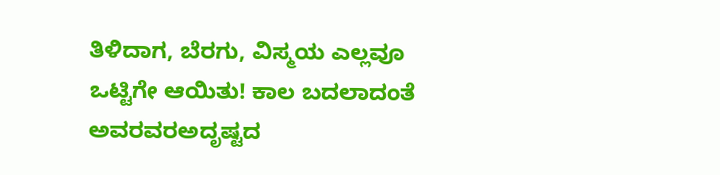ತಿಳಿದಾಗ, ಬೆರಗು, ವಿಸ್ಮಯ ಎಲ್ಲವೂ ಒಟ್ಟಿಗೇ ಆಯಿತು! ಕಾಲ ಬದಲಾದಂತೆ ಅವರವರಅದೃಷ್ಟದ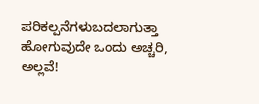ಪರಿಕಲ್ಪನೆಗಳುಬದಲಾಗುತ್ತಾ ಹೋಗುವುದೇ ಒಂದು ಅಚ್ಚರಿ, ಅಲ್ಲವೆ!